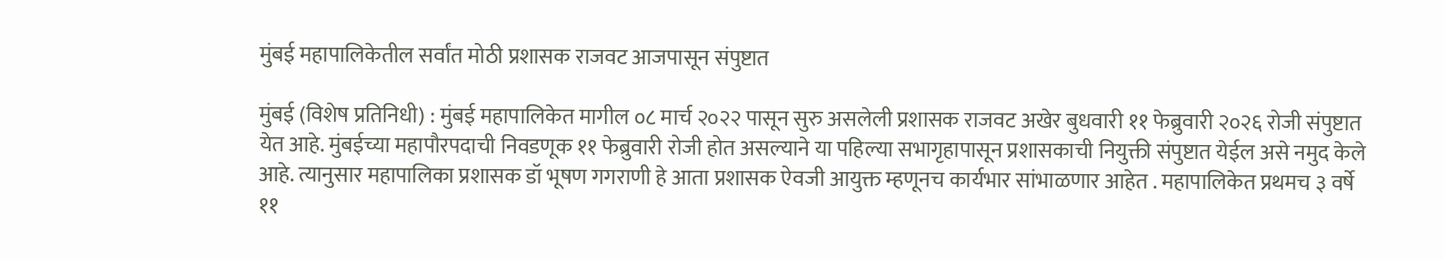मुंबई महापालिकेतील सर्वांत मोठी प्रशासक राजवट आजपासून संपुष्टात

मुंबई (विशेष प्रतिनिधी) : मुंबई महापालिकेत मागील ०८ मार्च २०२२ पासून सुरु असलेली प्रशासक राजवट अखेर बुधवारी ११ फेब्रुवारी २०२६ रोजी संपुष्टात येत आहे. मुंबईच्या महापौरपदाची निवडणूक ११ फेब्रुवारी रोजी होत असल्याने या पहिल्या सभागृहापासून प्रशासकाची नियुक्ती संपुष्टात येईल असे नमुद केले आहे. त्यानुसार महापालिका प्रशासक डॉ भूषण गगराणी हे आता प्रशासक ऐवजी आयुक्त म्हणूनच कार्यभार सांभाळणार आहेत . महापालिकेत प्रथमच ३ वर्षे ११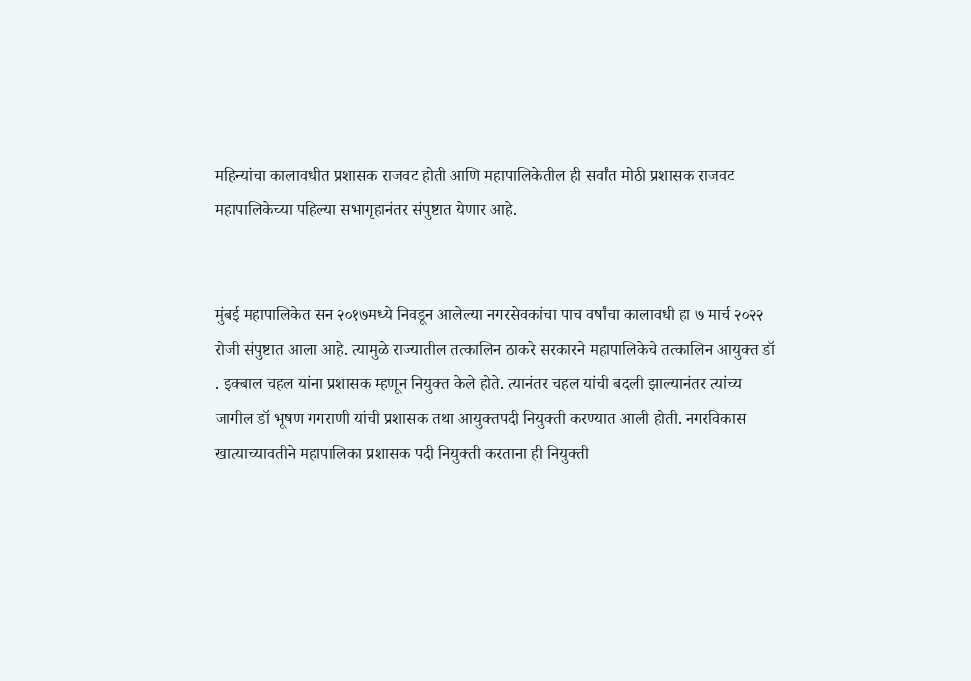महिन्यांचा कालावधीत प्रशासक राजवट होती आणि महापालिकेतील ही सर्वांत मोठी प्रशासक राजवट महापालिकेच्या पहिल्या सभागृहानंतर संपुष्टात येणार आहे.


मुंबई महापालिकेत सन २०१७मध्ये निवडून आलेल्या नगरसेवकांचा पाच वर्षांचा कालावधी हा ७ मार्च २०२२ रोजी संपुष्टात आला आहे. त्यामुळे राज्यातील तत्कालिन ठाकरे सरकारने महापालिकेचे तत्कालिन आयुक्त डॉ . इक्बाल चहल यांना प्रशासक म्हणून नियुक्त केले होते. त्यानंतर चहल यांची बदली झाल्यानंतर त्यांच्य जागील डॉ भूषण गगराणी यांची प्रशासक तथा आयुक्तपदी नियुक्ती करण्यात आली होती. नगरविकास खात्याच्यावतीने महापालिका प्रशासक पदी नियुक्ती करताना ही नियुक्ती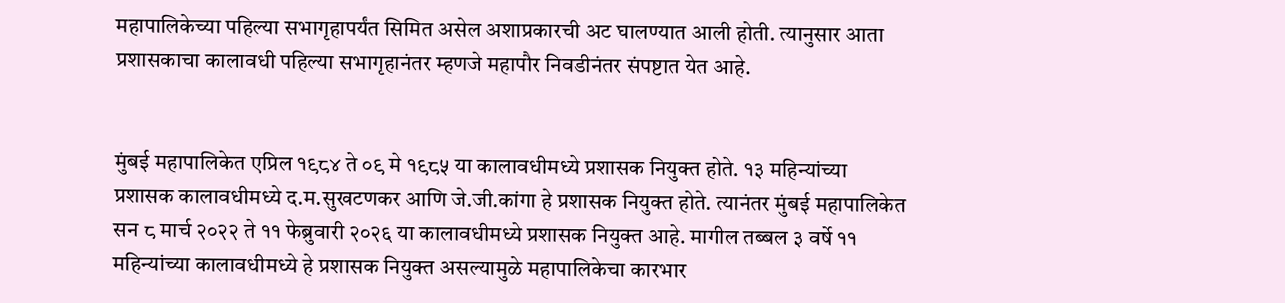महापालिकेच्या पहिल्या सभागृहापर्यंत सिमित असेल अशाप्रकारची अट घालण्यात आली होती. त्यानुसार आता प्रशासकाचा कालावधी पहिल्या सभागृहानंतर म्हणजे महापौर निवडीनंतर संपष्टात येत आहे.


मुंबई महापालिकेत एप्रिल १९८४ ते ०९ मे १९८५ या कालावधीमध्ये प्रशासक नियुक्त होते. १३ महिन्यांच्या प्रशासक कालावधीमध्ये द.म.सुखटणकर आणि जे.जी.कांगा हे प्रशासक नियुक्त होते. त्यानंतर मुंबई महापालिकेत सन ८ मार्च २०२२ ते ११ फेब्रुवारी २०२६ या कालावधीमध्ये प्रशासक नियुक्त आहे. मागील तब्बल ३ वर्षे ११ महिन्यांच्या कालावधीमध्ये हे प्रशासक नियुक्त असल्यामुळे महापालिकेचा कारभार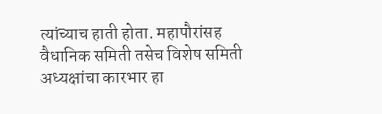त्यांच्याच हाती होता. महापौरांसह वैधानिक समिती तसेच विशेष समिती अध्यक्षांचा कारभार हा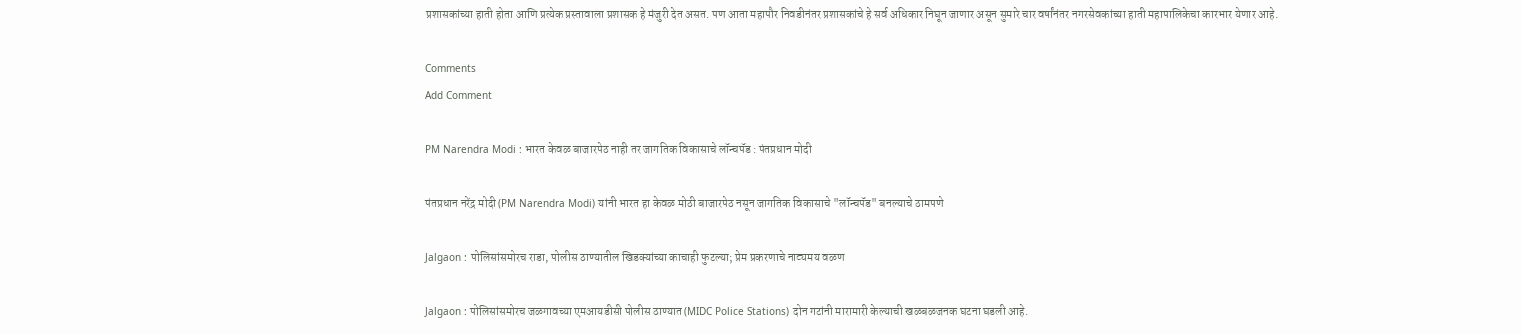प्रशासकांच्या हाती होता आणि प्रत्येक प्रस्तावाला प्रशासक हे मंजुरी देत असत. पण आता महापौर निवडीनंतर प्रशासकांचे हे सर्व अधिकार निघून जाणार असून सुमारे चार वर्षांनंतर नगरसेवकांच्या हाती महापालिकेचा कारभार येणार आहे.

Comments
Add Comment

PM Narendra Modi : भारत केवळ बाजारपेठ नाही तर जागतिक विकासाचे लॉन्चपॅड : पंतप्रधान मोदी

पंतप्रधान नरेंद्र मोदी (PM Narendra Modi) यांनी भारत हा केवळ मोठी बाजारपेठ नसून जागतिक विकासाचे "लॉन्चपॅड" बनल्याचे ठामपणे

Jalgaon : पोलिसांसमोरच राडा, पोलीस ठाण्यातील खिडक्यांच्या काचाही फुटल्या; प्रेम प्रकरणाचे नाट्यमय वळण

Jalgaon : पोलिसांसमोरच जळगावच्या एमआयडीसी पोलीस ठाण्यात (MIDC Police Stations) दोन गटांनी मारामारी केल्याची खळबळजनक घटना घडली आहे.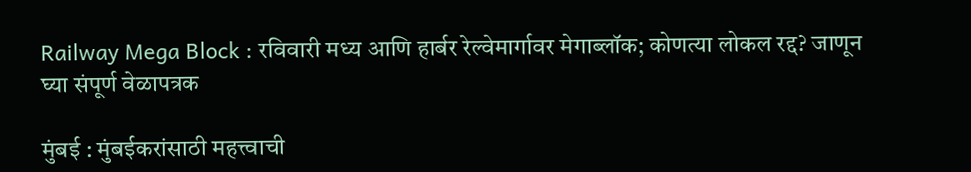Railway Mega Block : रविवारी मध्य आणि हार्बर रेल्वेमार्गावर मेगाब्लॉक; कोणत्या लोकल रद्द? जाणून घ्या संपूर्ण वेळापत्रक

मुंबई : मुंबईकरांसाठी महत्त्वाची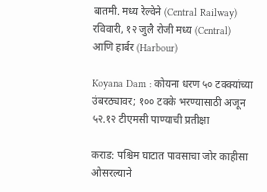बातमी. मध्य रेल्वेने (Central Railway) रविवारी, १२ जुलै रोजी मध्य (Central) आणि हार्बर (Harbour)

Koyana Dam : कोयना धरण ५० टक्क्यांच्या उंबरठ्यावर; १०० टक्के भरण्यासाठी अजून ५२.१२ टीएमसी पाण्याची प्रतीक्षा

कराड: पश्चिम घाटात पावसाचा जोर काहीसा ओसरल्याने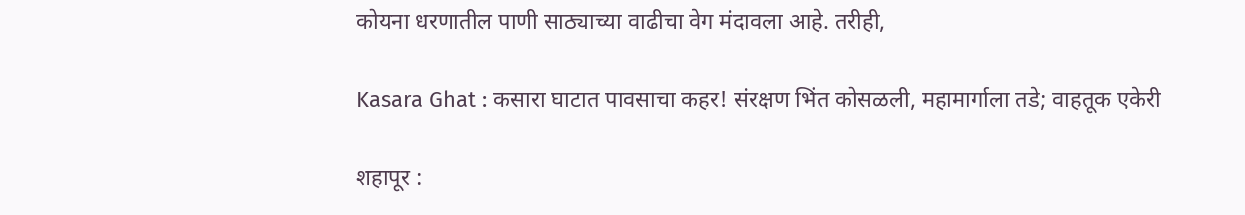कोयना धरणातील पाणी साठ्याच्या वाढीचा वेग मंदावला आहे. तरीही,

Kasara Ghat : कसारा घाटात पावसाचा कहर! संरक्षण भिंत कोसळली, महामार्गाला तडे; वाहतूक एकेरी

शहापूर :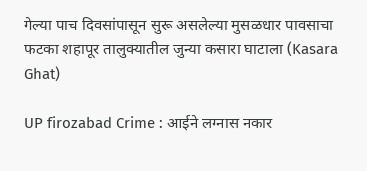गेल्या पाच दिवसांपासून सुरू असलेल्या मुसळधार पावसाचा फटका शहापूर तालुक्यातील जुन्या कसारा घाटाला (Kasara Ghat)

UP firozabad Crime : आईने लग्नास नकार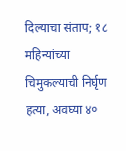दिल्याचा संताप; १८ महिन्यांच्या चिमुकल्याची निर्घृण हत्या, अवघ्या ४०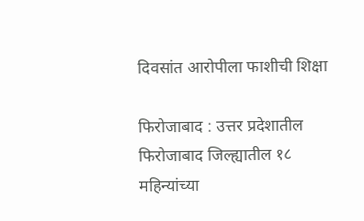दिवसांत आरोपीला फाशीची शिक्षा

फिरोजाबाद : उत्तर प्रदेशातील फिरोजाबाद जिल्ह्यातील १८ महिन्यांच्या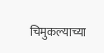चिमुकल्याच्या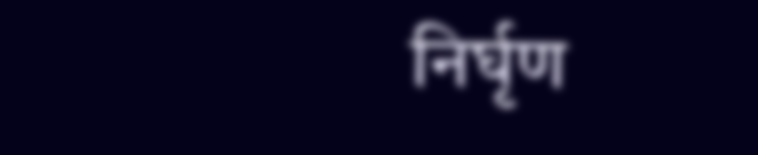निर्घृण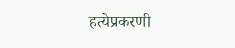हत्येप्रकरणी